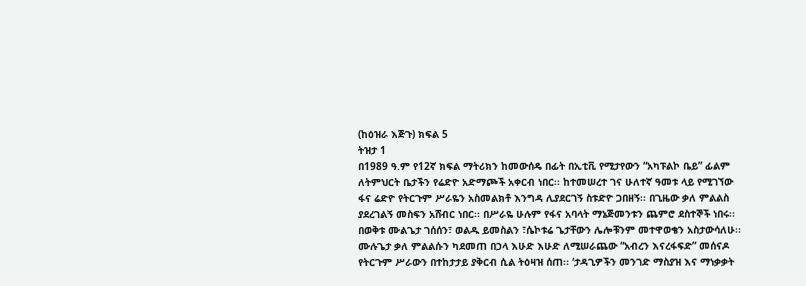(ከዕዝራ እጅጉ) ክፍል 5
ትዝታ 1
በ1989 ዓ.ም የ12ኛ ክፍል ማትሪክን ከመውሰዴ በፊት በኢቲቪ የሚታየውን “አካፑልኮ ቤይ” ፊልም ለትምህርት ቤታችን የሬድዮ አድማጮች አቀርብ ነበር፡፡ ከተመሠረተ ገና ሁለተኛ ዓመቱ ላይ የሚገኘው ፋና ሬድዮ የትርጉም ሥራዬን አስመልክቶ እንግዳ ሊያደርገኝ ስቱድዮ ጋበዘኝ፡፡ በጊዜው ቃለ ምልልስ ያደረገልኝ መስፍን አሸብር ነበር፡፡ በሥራዬ ሁሉም የፋና አባላት ማኔጅመንቱን ጨምሮ ደስተኞች ነበሩ፡፡
በወቅቱ ሙልጌታ ገሰሰን፣ ወልዱ ይመስልን ፣ሴኮቱሬ ጌታቸውን ሌሎቹንም መተዋወቄን አስታውሳለሁ፡፡
ሙሉጌታ ቃለ ምልልሱን ካደመጠ በኃላ እሁድ እሁድ ለሚሠራጨው “አብረን እናረፋፍድ” መሰናዶ የትርጉም ሥራውን በተከታታይ ያቅርብ ሲል ትዕዛዝ ሰጠ፡፡ ‘ታዳጊዎችን መንገድ ማስያዝ እና ማነቃቃት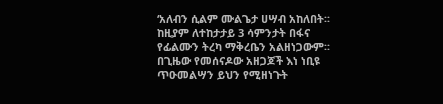‘አለብን ሲልም ሙልጌታ ሀሣብ አከለበት፡፡ ከዚያም ለተከታታይ 3 ሳምንታት በፋና የፊልሙን ትረካ ማቅረቤን አልዘነጋውም፡፡ በጊዜው የመሰናዶው አዘጋጆች እነ ነቢዩ ጥዑመልሣን ይህን የሚዘነጉት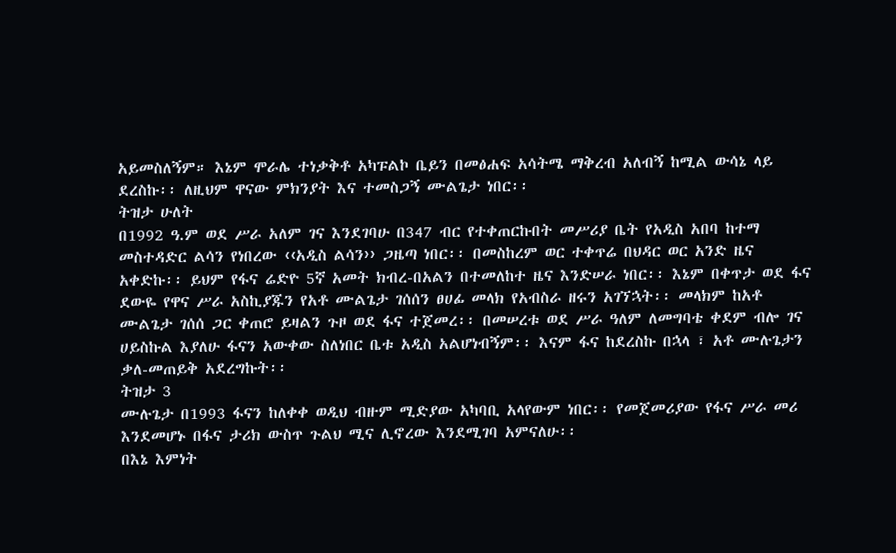አይመስለኝም። እኔም ሞራሌ ተነቃቅቶ አካፑልኮ ቤይን በመፅሐፍ አሳትሜ ማቅረብ አለብኝ ከሚል ውሳኔ ላይ ደረስኩ፡፡ ለዚህም ዋናው ምክንያት እና ተመስጋኝ ሙልጌታ ነበር፡፡
ትዝታ ሁለት
በ1992 ዓ.ም ወደ ሥራ አለም ገና እንደገባሁ በ347 ብር የተቀጠርኩበት መሥሪያ ቤት የአዲስ አበባ ከተማ መስተዳድር ልሳን የነበረው ‹‹አዲስ ልሳን›› ጋዜጣ ነበር፡፡ በመስከረም ወር ተቀጥሬ በህዳር ወር አንድ ዜና አቀድኩ፡፡ ይህም የፋና ሬድዮ 5ኛ አመት ክብረ-በአልን በተመለከተ ዜና እንድሠራ ነበር፡፡ እኔም በቀጥታ ወደ ፋና ደውዬ የዋና ሥራ አስኪያጁን የአቶ ሙልጌታ ገሰሰን ፀሀፊ መላክ የአብስራ ዘሩን አገኘኋት፡፡ መላክም ከአቶ ሙልጌታ ገሰሰ ጋር ቀጠሮ ይዛልን ጉዞ ወደ ፋና ተጀመረ፡፡ በመሠረቱ ወደ ሥራ ዓለም ለመግባቴ ቀደም ብሎ ገና ሀይስኩል እያለሁ ፋናን አውቀው ስለነበር ቤቱ አዲስ አልሆነብኝም፡፡ እናም ፋና ከደረስኩ በኋላ ፣ አቶ ሙሉጌታን ቃለ-መጠይቅ አደረግኩት፡፡
ትዝታ 3
ሙሉጌታ በ1993 ፋናን ከለቀቀ ወዲህ ብዙም ሚድያው አካባቢ አላየውም ነበር፡፡ የመጀመሪያው የፋና ሥራ መሪ እንደመሆኑ በፋና ታሪክ ውስጥ ጉልህ ሚና ሊኖረው እንደሚገባ አምናለሁ፡፡
በእኔ እምነት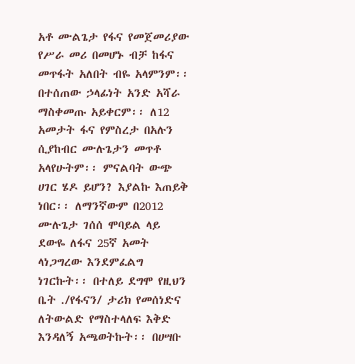አቶ ሙልጌታ የፋና የመጀመሪያው የሥራ መሪ በመሆኑ ብቻ ከፋና መጥፋት አለበት ብዬ አላምንም፡፡ በተሰጠው ኃላፊነት አንድ አሻራ ማስቀመጡ አይቀርም፡፡ ለ12 አመታት ፋና የምስረታ በአሉን ሲያከብር ሙሉጌታን መጥቶ አላየሁትም፡፡ ምናልባት ውጭ ሀገር ሄዶ ይሆን? እያልኩ እጠይቅ ነበር፡፡ ለማንኛውም በ2012 ሙሉጌታ ገሰሰ ሞባይል ላይ ደውዬ ለፋና 25ኛ አመት ላነጋግረው እንደምፈልግ ነገርኩት፡፡ በተለይ ደግሞ የዚህን ቤት ./የፋናን/ ታሪክ የመሰነድና ለትውልድ የማስተላለፍ እቅድ እንዳለኝ አጫወትኩት፡፡ በሀሣቡ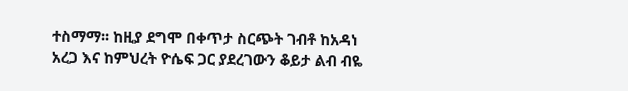ተስማማ፡፡ ከዚያ ደግሞ በቀጥታ ስርጭት ገብቶ ከአዳነ አረጋ እና ከምህረት ዮሴፍ ጋር ያደረገውን ቆይታ ልብ ብዬ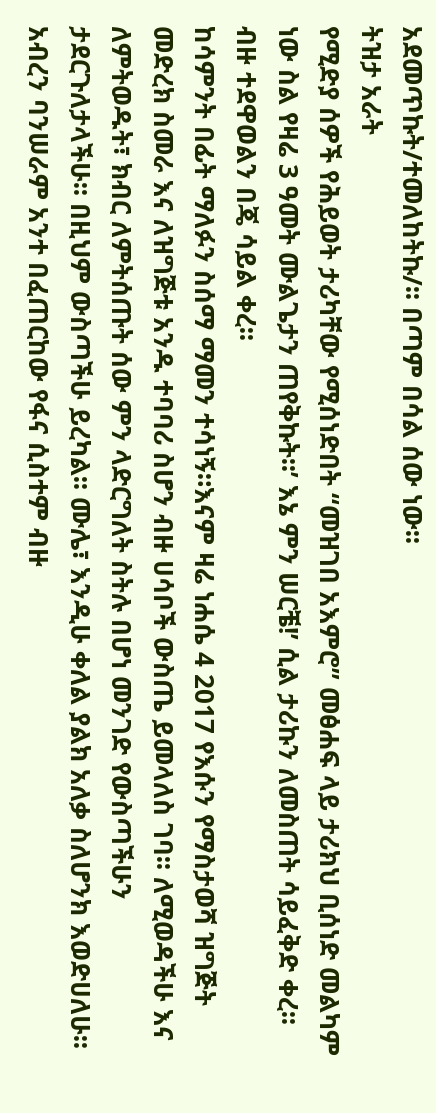አደመጥኩት/ተመለከትኩ/፡፡ በጣም በሳል ሰው ነው፡፡
ትዝታ አራት
የሚድያ ሰዎች የሕይወት ታሪካቸው የሚሰነድበት “መዝገበ አእምሮ” መፅሐፍ ላይ ታሪክህ ቢሰነድ መልካም ነው ስል የዛሬ 3 ዓመት ሙልጌታን ጠየቅኩት፡፡’ እኔ ምን ሠርቼ!’ ሲል ታሪኩን ለመስጠት ሳይፈቅድ ቀረ፡፡ ብዙ ተደዋወልን በጄ ሳይል ቀረ፡፡
ከሳምንት በፊት ማለፉን ስሰማ ማመን ተሳነኝ።እናም ዛሬ ነሐሴ 4 2017 የእሱን የማስታወሻ ዝግጅት መድረክ ስመራ እና ለዝግጅቱ አንዱ ተባባሪ ስሆን ብዙ ሀሳቦች ውስጤ ይመላለስ ገባ፡፡ ለሚወዳችሁ እና ለምትወዱት፣ ክብር ለምትሰጡት ሰው ምን ላድርግለት ስትሉ በሆነ መንገድ የውስጣችሁን ታደርጉለታላችሁ፡፡ በዚህም ውስጣችሁ ይረካል፡፡ ሙሌ፣ እንዲሁ ቀለል ያልክ አለቃ ስለሆንክ እወድሀለሁ፡፡አብረን ባንሠራም አንተ በፈጠርከው የፋና ሲስተም ብዙ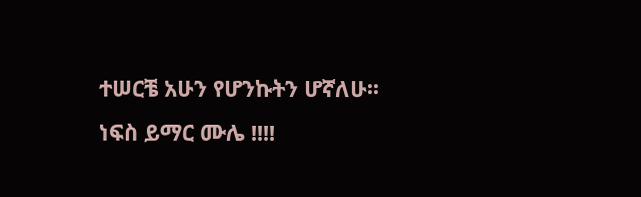ተሠርቼ አሁን የሆንኩትን ሆኛለሁ፡፡ነፍስ ይማር ሙሌ !!!!